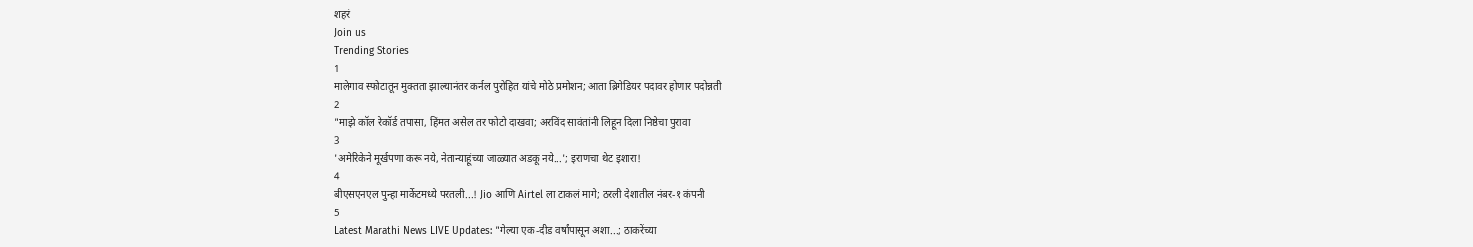शहरं
Join us
Trending Stories
1
मालेगाव स्फोटातून मुक्तता झाल्यानंतर कर्नल पुरोहित यांचे मोठे प्रमोशन; आता ब्रिगेडियर पदावर होणार पदोन्नती
2
"माझे कॉल रेकॉर्ड तपासा, हिंमत असेल तर फोटो दाखवा; अरविंद सावंतांनी लिहून दिला निष्ठेचा पुरावा
3
'अमेरिकेने मूर्खपणा करू नये, नेतान्याहूंच्या जाळ्यात अडकू नये...'; इराणचा थेट इशारा!
4
बीएसएनएल पुन्हा मार्केटमध्ये परतली...! Jio आणि Airtel ला टाकलं मागे; ठरली देशातील नंबर-१ कंपनी
5
Latest Marathi News LIVE Updates: "गेल्या एक-दीड वर्षांपासून अशा...; ठाकरेंच्या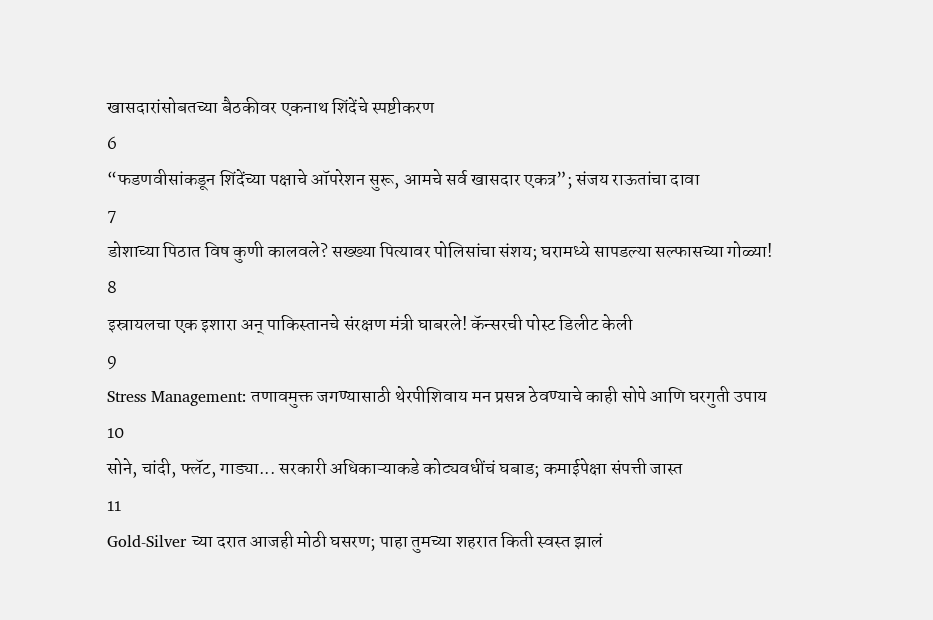खासदारांसोबतच्या बैठकीवर एकनाथ शिंदेंचे स्पष्टीकरण
6
“फडणवीसांकडून शिंदेंच्या पक्षाचे ऑपरेशन सुरू, आमचे सर्व खासदार एकत्र”; संजय राऊतांचा दावा
7
डोशाच्या पिठात विष कुणी कालवले? सख्ख्या पित्यावर पोलिसांचा संशय; घरामध्ये सापडल्या सल्फासच्या गोळ्या!
8
इस्रायलचा एक इशारा अन् पाकिस्तानचे संरक्षण मंत्री घाबरले! कॅन्सरची पोस्ट डिलीट केली
9
Stress Management: तणावमुक्त जगण्यासाठी थेरपीशिवाय मन प्रसन्न ठेवण्याचे काही सोपे आणि घरगुती उपाय
10
सोने, चांदी, फ्लॅट, गाड्या... सरकारी अधिकाऱ्याकडे कोट्यवधींचं घबाड; कमाईपेक्षा संपत्ती जास्त
11
Gold-Silver च्या दरात आजही मोठी घसरण; पाहा तुमच्या शहरात किती स्वस्त झालं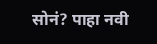सोनं? पाहा नवी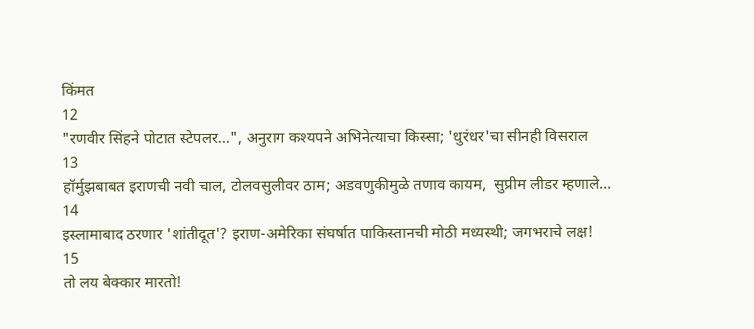किंमत
12
"रणवीर सिंहने पोटात स्टेपलर...", अनुराग कश्यपने अभिनेत्याचा किस्सा; 'धुरंधर'चा सीनही विसराल
13
हॉर्मुझबाबत इराणची नवी चाल, टोलवसुलीवर ठाम; अडवणुकीमुळे तणाव कायम,  सुप्रीम लीडर म्हणाले...
14
इस्लामाबाद ठरणार 'शांतीदूत'? इराण-अमेरिका संघर्षात पाकिस्तानची मोठी मध्यस्थी; जगभराचे लक्ष!
15
तो लय बेक्कार मारतो!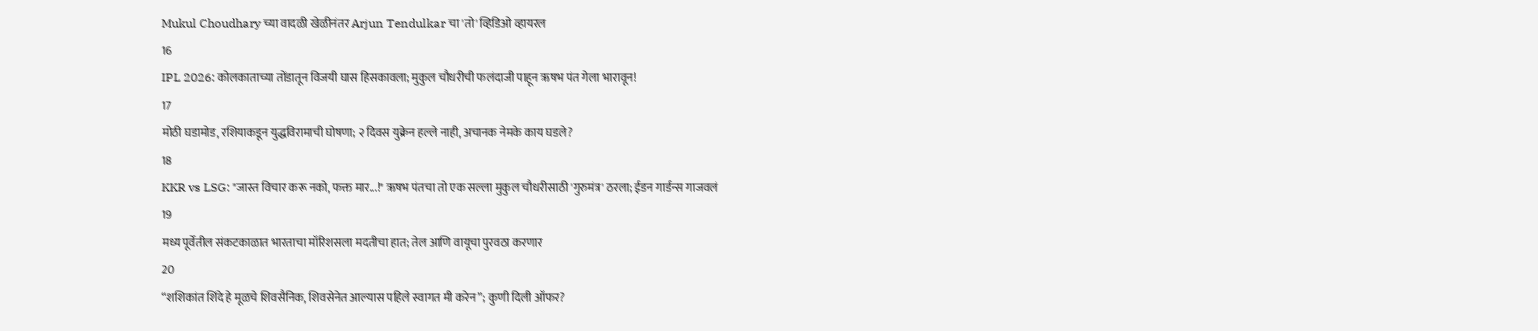Mukul Choudhary च्या वादळी खेळीनंतर Arjun Tendulkar चा 'तो' व्हिडिओ व्हायरल
16
IPL 2026: कोलकाताच्या तोंडातून विजयी घास हिसकावला; मुकुल चौधरीची फलंदाजी पाहून ऋषभ पंत गेला भारावून!
17
मोठी घडामोड, रशियाकडून युद्धविरामाची घोषणा; २ दिवस युक्रेन हल्ले नाही, अचानक नेमके काय घडले?
18
KKR vs LSG: "जास्त विचार करू नको, फक्त मार...!" ऋषभ पंतचा तो एक सल्ला मुकुल चौधरीसाठी 'गुरुमंत्र' ठरला; ईडन गार्डन्स गाजवलं
19
मध्य पूर्वेतील संकटकाळात भारताचा मॉरिशसला मदतीचा हात; तेल आणि वायूचा पुरवठा करणार
20
“शशिकांत शिंदे हे मूळचे शिवसैनिक, शिवसेनेत आल्यास पहिले स्वागत मी करेन”; कुणी दिली ऑफर?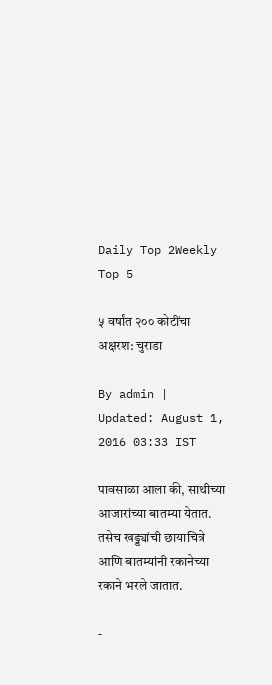Daily Top 2Weekly Top 5

५ वर्षांत २०० कोटींचा अक्षरश: चुराडा

By admin | Updated: August 1, 2016 03:33 IST

पावसाळा आला की, साथीच्या आजारांच्या बातम्या येतात. तसेच खड्ड्यांची छायाचित्रे आणि बातम्यांनी रकानेच्या रकाने भरले जातात.

-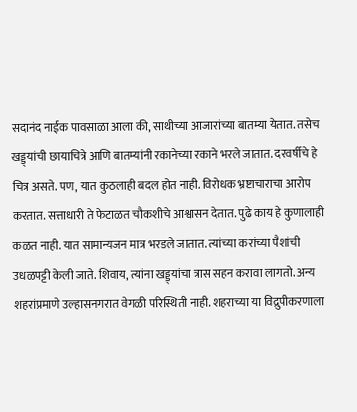सदानंद नाईक पावसाळा आला की, साथीच्या आजारांच्या बातम्या येतात. तसेच खड्ड्यांची छायाचित्रे आणि बातम्यांनी रकानेच्या रकाने भरले जातात. दरवर्षीचे हे चित्र असते. पण, यात कुठलाही बदल होत नाही. विरोधक भ्रष्टाचाराचा आरोप करतात. सत्ताधारी ते फेटाळत चौकशीचे आश्वासन देतात. पुढे काय हे कुणालाही कळत नाही. यात सामान्यजन मात्र भरडले जातात. त्यांच्या करांच्या पैशांची उधळपट्टी केली जाते. शिवाय, त्यांना खड्ड्यांचा त्रास सहन करावा लागतो. अन्य शहरांप्रमाणे उल्हासनगरात वेगळी परिस्थिती नाही. शहराच्या या विद्रुपीकरणाला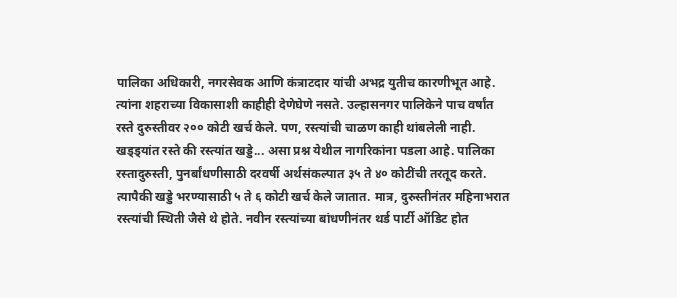पालिका अधिकारी, नगरसेवक आणि कंत्राटदार यांची अभद्र युतीच कारणीभूत आहे. त्यांना शहराच्या विकासाशी काहीही देणेघेणे नसते. उल्हासनगर पालिकेने पाच वर्षांत रस्ते दुरुस्तीवर २०० कोटी खर्च केले. पण, रस्त्यांची चाळण काही थांबलेली नाही. खड्ड्यांत रस्ते की रस्त्यांत खड्डे... असा प्रश्न येथील नागरिकांना पडला आहे. पालिका रस्तादुरुस्ती, पुनर्बांधणीसाठी दरवर्षी अर्थसंकल्पात ३५ ते ४० कोटींची तरतूद करते. त्यापैकी खड्डे भरण्यासाठी ५ ते ६ कोटी खर्च केले जातात. मात्र, दुरुस्तीनंतर महिनाभरात रस्त्यांची स्थिती जैसे थे होते. नवीन रस्त्यांच्या बांधणीनंतर थर्ड पार्टी ऑडिट होत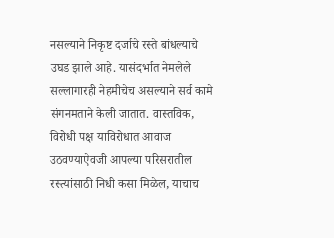नसल्याने निकृष्ट दर्जाचे रस्ते बांधल्याचे उघड झाले आहे. यासंदर्भात नेमलेले सल्लागारही नेहमीचेच असल्याने सर्व कामे संगनमताने केली जातात. वास्तविक, विरोधी पक्ष याविरोधात आवाज उठवण्याऐवजी आपल्या परिसरातील रस्त्यांसाठी निधी कसा मिळेल, याचाच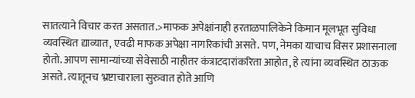सातत्याने विचार करत असतात.>माफक अपेक्षांनाही हरताळपालिकेने किमान मूलभूत सुविधा व्यवस्थित द्याव्यात, एवढी माफक अपेक्षा नागरिकांची असते. पण, नेमका याचाच विसर प्रशासनाला होतो. आपण सामान्यांच्या सेवेसाठी नाहीतर कंत्राटदारांकरिता आहोत, हे त्यांना व्यवस्थित ठाऊक असते. त्यातूनच भ्रष्टाचाराला सुरुवात होते आणि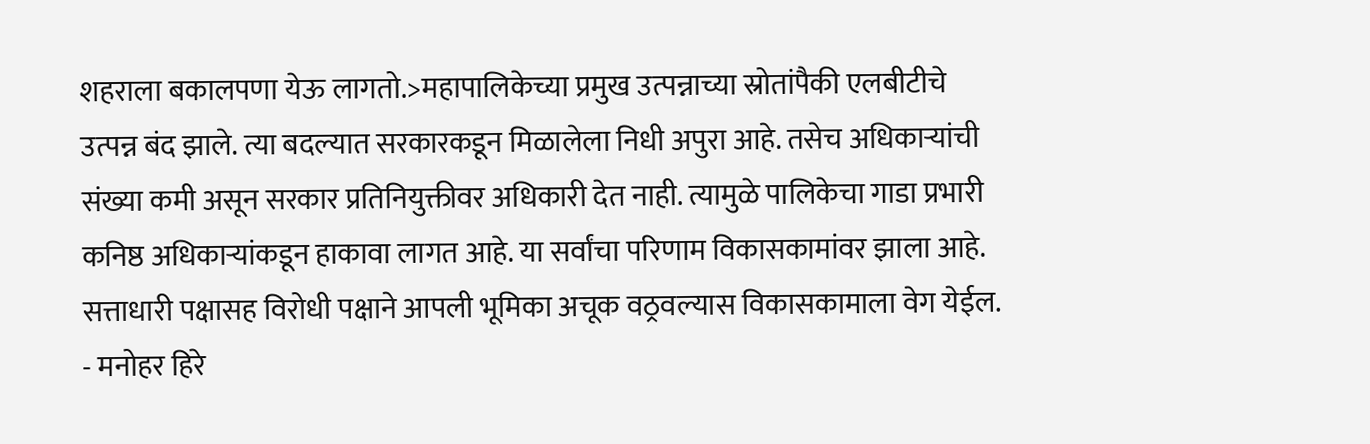शहराला बकालपणा येऊ लागतो.>महापालिकेच्या प्रमुख उत्पन्नाच्या स्रोतांपैकी एलबीटीचे उत्पन्न बंद झाले. त्या बदल्यात सरकारकडून मिळालेला निधी अपुरा आहे. तसेच अधिकाऱ्यांची संख्या कमी असून सरकार प्रतिनियुक्तीवर अधिकारी देत नाही. त्यामुळे पालिकेचा गाडा प्रभारी कनिष्ठ अधिकाऱ्यांकडून हाकावा लागत आहे. या सर्वांचा परिणाम विकासकामांवर झाला आहे. सत्ताधारी पक्षासह विरोधी पक्षाने आपली भूमिका अचूक वठ्रवल्यास विकासकामाला वेग येईल. - मनोहर हिरे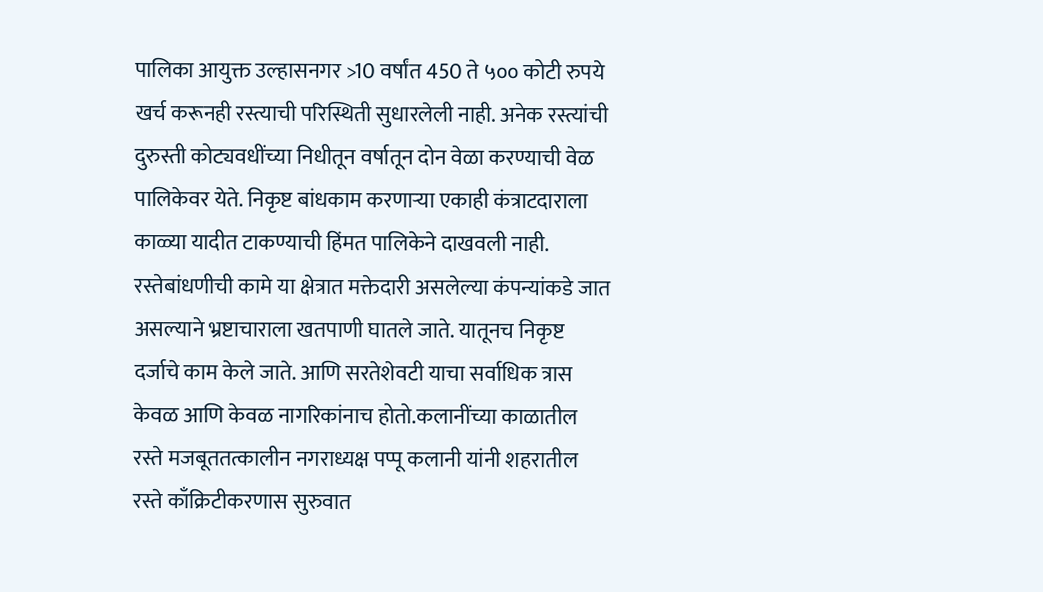पालिका आयुक्त उल्हासनगर >10 वर्षांत 450 ते ५०० कोटी रुपये खर्च करूनही रस्त्याची परिस्थिती सुधारलेली नाही. अनेक रस्त्यांची दुरुस्ती कोट्यवधींच्या निधीतून वर्षातून दोन वेळा करण्याची वेळ पालिकेवर येते. निकृष्ट बांधकाम करणाऱ्या एकाही कंत्राटदाराला काळ्या यादीत टाकण्याची हिंमत पालिकेने दाखवली नाही. रस्तेबांधणीची कामे या क्षेत्रात मक्तेदारी असलेल्या कंपन्यांकडे जात असल्याने भ्रष्टाचाराला खतपाणी घातले जाते. यातूनच निकृष्ट दर्जाचे काम केले जाते. आणि सरतेशेवटी याचा सर्वाधिक त्रास केवळ आणि केवळ नागरिकांनाच होतो.कलानींच्या काळातील रस्ते मजबूततत्कालीन नगराध्यक्ष पप्पू कलानी यांनी शहरातील रस्ते काँक्रिटीकरणास सुरुवात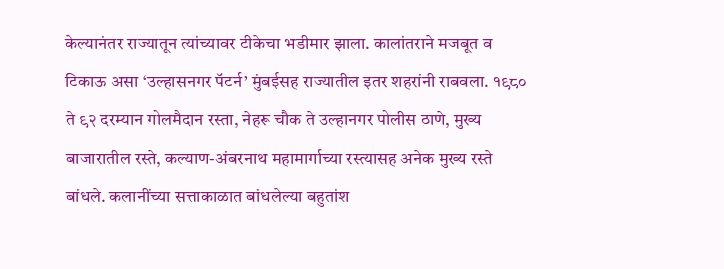केल्यानंतर राज्यातून त्यांच्यावर टीकेचा भडीमार झाला. कालांतराने मजबूत व टिकाऊ असा ‘उल्हासनगर पॅटर्न’ मुंबईसह राज्यातील इतर शहरांनी राबवला. १९८० ते ९२ दरम्यान गोलमैदान रस्ता, नेहरू चौक ते उल्हानगर पोलीस ठाणे, मुख्य बाजारातील रस्ते, कल्याण-अंबरनाथ महामार्गाच्या रस्त्यासह अनेक मुख्य रस्ते बांधले. कलानींच्या सत्ताकाळात बांधलेल्या बहुतांश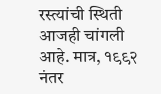रस्त्यांची स्थिती आजही चांगली आहे. मात्र, १९९२ नंतर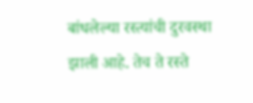बांधलेल्या रस्त्यांची दुरवस्था झाली आहे. तेच ते रस्ते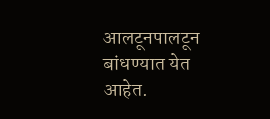आलटूनपालटून बांधण्यात येत आहेत.